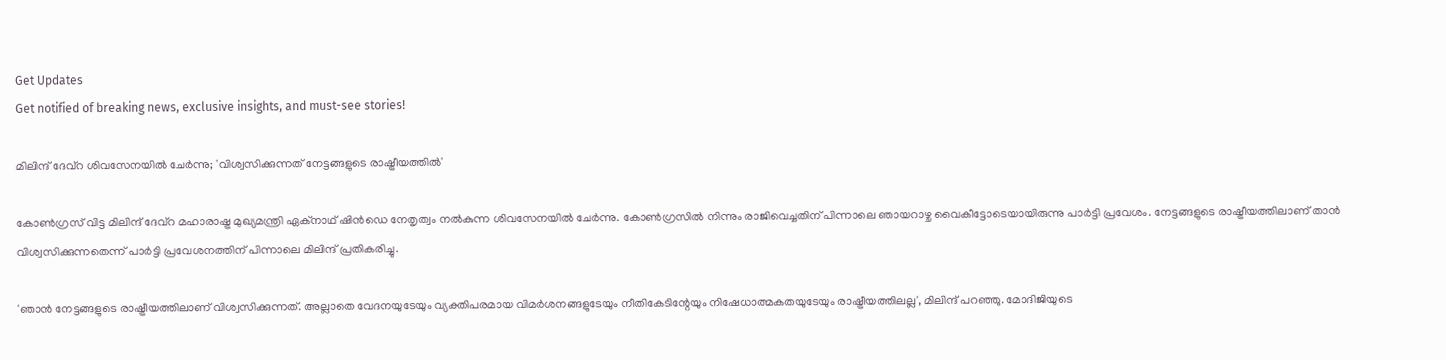Get Updates
Get notified of breaking news, exclusive insights, and must-see stories!

മിലിന്ദ് ദേവ്റ ശിവസേനയിൽ ചേർന്നു; 'വിശ്വസിക്കുന്നത് നേട്ടങ്ങളുടെ രാഷ്ട്രീയത്തിൽ'

കോൺഗ്രസ് വിട്ട മിലിന്ദ് ദേവ്റ മഹാരാഷ്ട്ര മുഖ്യമന്ത്രി ഏക്നാഥ് ഷിൻഡെ നേതൃത്വം നൽകുന്ന ശിവസേനയിൽ ചേർന്നു. കോൺഗ്രസിൽ നിന്നും രാജിവെച്ചതിന് പിന്നാലെ ഞായറാഴ്ച വൈകീട്ടോടെയായിരുന്നു പാർട്ടി പ്രവേശം. നേട്ടങ്ങളുടെ രാഷ്ട്രീയത്തിലാണ് താൻ വിശ്വസിക്കുന്നതെന്ന് പാർട്ടി പ്രവേശനത്തിന് പിന്നാലെ മിലിന്ദ് പ്രതികരിച്ചു.

'ഞാൻ നേട്ടങ്ങളുടെ രാഷ്ട്രീയത്തിലാണ് വിശ്വസിക്കുന്നത്. അല്ലാതെ വേദനയുടേയും വ്യക്തിപരമായ വിമർശനങ്ങളുടേയും നീതികേടിന്റേയും നിഷേധാത്മകതയുടേയും രാഷ്ട്രീയത്തിലല്ല', മിലിന്ദ് പറഞ്ഞു. മോദിജിയുടെ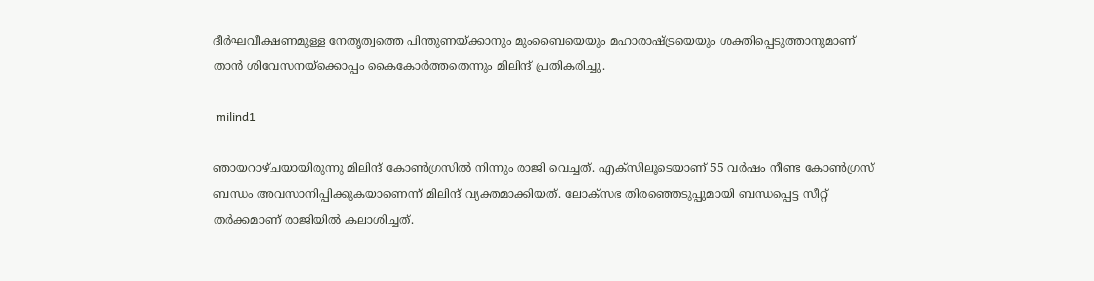ദീർഘവീക്ഷണമുള്ള നേതൃത്വത്തെ പിന്തുണയ്ക്കാനും മുംബൈയെയും മഹാരാഷ്ട്രയെയും ശക്തിപ്പെടുത്താനുമാണ് താൻ ശിവേസനയ്ക്കൊപ്പം കൈകോർത്തതെന്നും മിലിന്ദ് പ്രതികരിച്ചു.

 milind1

ഞായറാഴ്ചയായിരുന്നു മിലിന്ദ് കോൺഗ്രസിൽ നിന്നും രാജി വെച്ചത്. എക്സിലൂടെയാണ് 55 വർഷം നീണ്ട കോൺഗ്രസ് ബന്ധം അവസാനിപ്പിക്കുകയാണെന്ന് മിലിന്ദ് വ്യക്തമാക്കിയത്. ലോക്സഭ തിരഞ്ഞെടുപ്പുമായി ബന്ധപ്പെട്ട സീറ്റ് തർക്കമാണ് രാജിയിൽ കലാശിച്ചത്.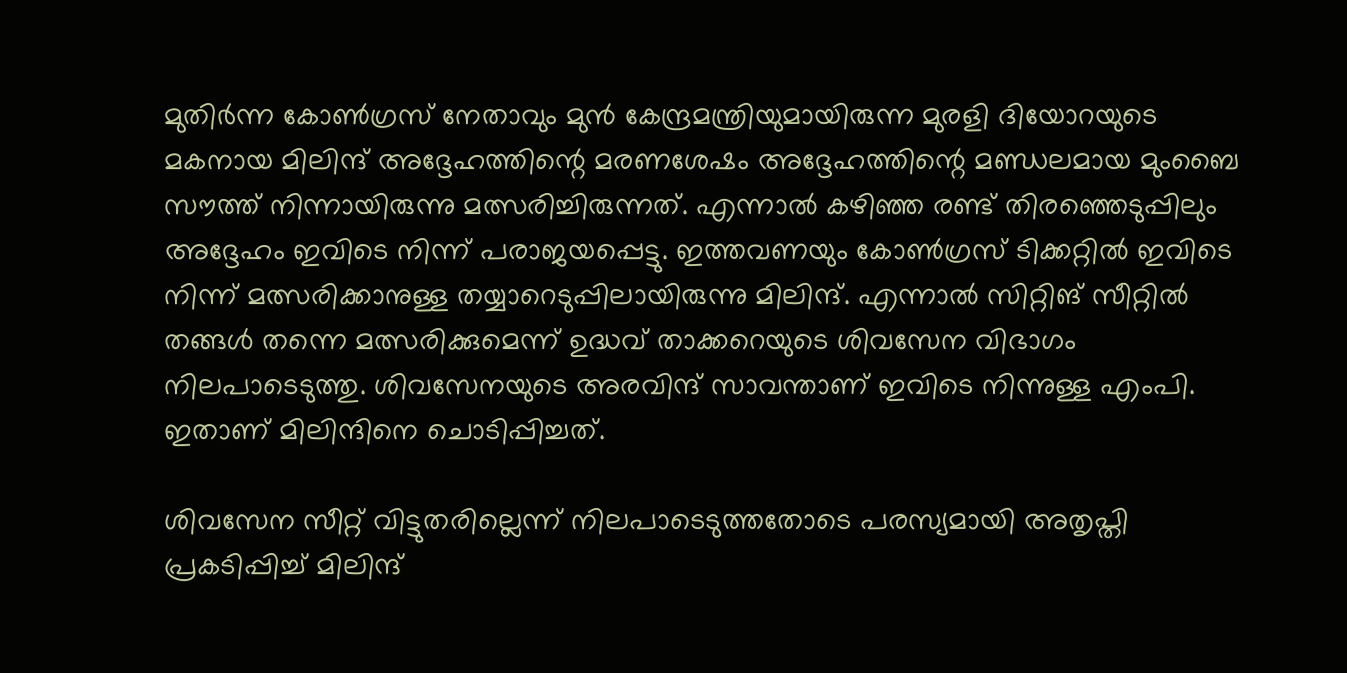മുതിര്‍ന്ന കോണ്‍ഗ്രസ് നേതാവും മുൻ കേന്ദ്രമന്ത്രിയുമായിരുന്ന മുരളി ദിയോറയുടെ മകനായ മിലിന്ദ് അദ്ദേഹത്തിന്റെ മരണശേഷം അദ്ദേഹത്തിന്റെ മണ്ഡലമായ മുംബൈ സൗത്ത് നിന്നായിരുന്നു മത്സരിച്ചിരുന്നത്. എന്നാൽ കഴിഞ്ഞ രണ്ട് തിരഞ്ഞെടുപ്പിലും അദ്ദേഹം ഇവിടെ നിന്ന് പരാജയപ്പെട്ടു. ഇത്തവണയും കോൺഗ്രസ് ടിക്കറ്റിൽ ഇവിടെ നിന്ന് മത്സരിക്കാനുള്ള തയ്യാറെടുപ്പിലായിരുന്നു മിലിന്ദ്. എന്നാൽ സിറ്റിങ് സീറ്റിൽ തങ്ങൾ തന്നെ മത്സരിക്കുമെന്ന് ഉദ്ധവ് താക്കറെയുടെ ശിവസേന വിഭാഗം നിലപാടെടുത്തു. ശിവസേനയുടെ അരവിന്ദ് സാവന്താണ് ഇവിടെ നിന്നുള്ള എംപി. ഇതാണ് മിലിന്ദിനെ ചൊടിപ്പിച്ചത്.

ശിവസേന സീറ്റ് വിട്ടുതരില്ലെന്ന് നിലപാടെടുത്തതോടെ പരസ്യമായി അതൃപ്തി പ്രകടിപ്പിച്ച് മിലിന്ദ്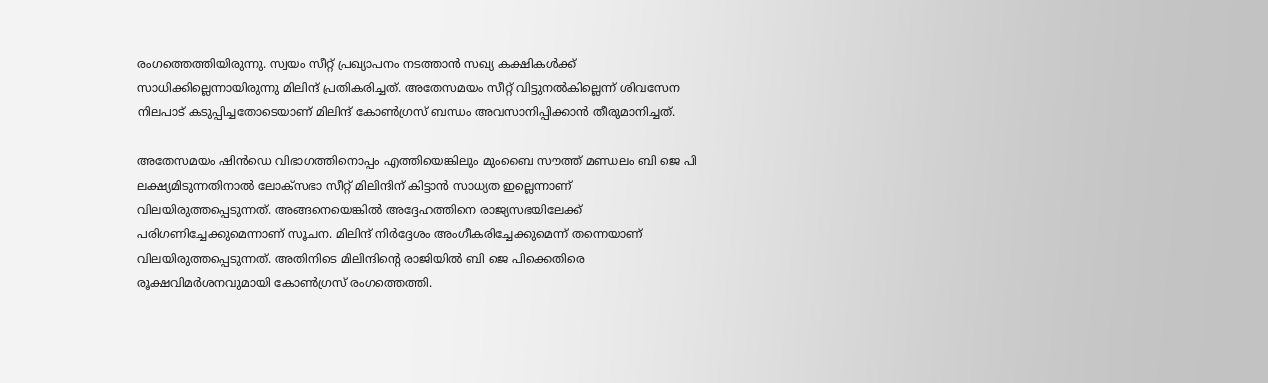രംഗത്തെത്തിയിരുന്നു. സ്വയം സീറ്റ് പ്രഖ്യാപനം നടത്താൻ സഖ്യ കക്ഷികൾക്ക് സാധിക്കില്ലെന്നായിരുന്നു മിലിന്ദ് പ്രതികരിച്ചത്. അതേസമയം സീറ്റ് വിട്ടുനൽകില്ലെന്ന് ശിവസേന നിലപാട് കടുപ്പിച്ചതോടെയാണ് മിലിന്ദ് കോൺഗ്രസ് ബന്ധം അവസാനിപ്പിക്കാൻ തീരുമാനിച്ചത്.

അതേസമയം ഷിൻഡെ വിഭാഗത്തിനൊപ്പം എത്തിയെങ്കിലും മുംബൈ സൗത്ത് മണ്ഡലം ബി ജെ പി ലക്ഷ്യമിടുന്നതിനാൽ ലോക്‌സഭാ സീറ്റ് മിലിന്ദിന് കിട്ടാൻ സാധ്യത ഇല്ലെന്നാണ് വിലയിരുത്തപ്പെടുന്നത്. അങ്ങനെയെങ്കിൽ അദ്ദേഹത്തിനെ രാജ്യസഭയിലേക്ക് പരിഗണിച്ചേക്കുമെന്നാണ് സൂചന. മിലിന്ദ് നിർദ്ദേശം അംഗീകരിച്ചേക്കുമെന്ന് തന്നെയാണ് വിലയിരുത്തപ്പെടുന്നത്. അതിനിടെ മിലിന്ദിന്റെ രാജിയിൽ ബി ജെ പിക്കെതിരെ രൂക്ഷവിമർശനവുമായി കോൺഗ്രസ് രംഗത്തെത്തി.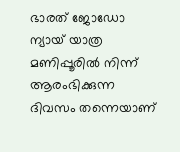ഭാരത് ജോഡോ ന്യായ് യാത്ര മണിപ്പൂരിൽ നിന്ന് ആരംഭിക്കുന്ന ദിവസം തന്നെയാണ്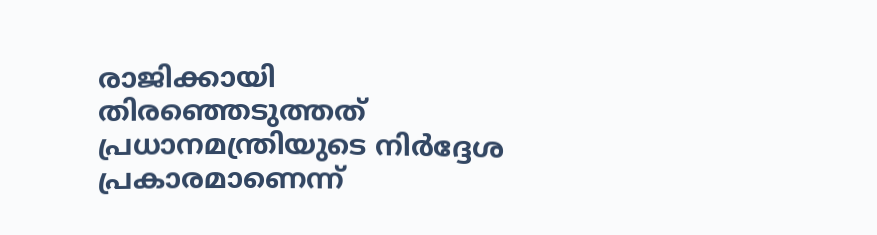രാജിക്കായി തിരഞ്ഞെടുത്തത് പ്രധാനമന്ത്രിയുടെ നിർദ്ദേശ പ്രകാരമാണെന്ന്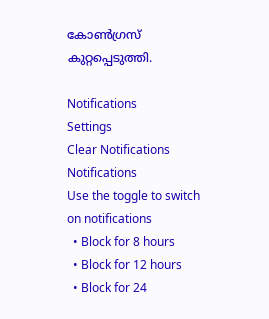കോൺഗ്രസ് കുറ്റപ്പെടുത്തി.

Notifications
Settings
Clear Notifications
Notifications
Use the toggle to switch on notifications
  • Block for 8 hours
  • Block for 12 hours
  • Block for 24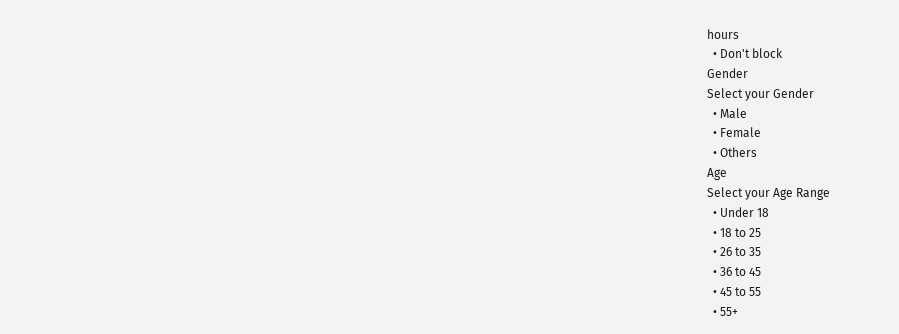hours
  • Don't block
Gender
Select your Gender
  • Male
  • Female
  • Others
Age
Select your Age Range
  • Under 18
  • 18 to 25
  • 26 to 35
  • 36 to 45
  • 45 to 55
  • 55+